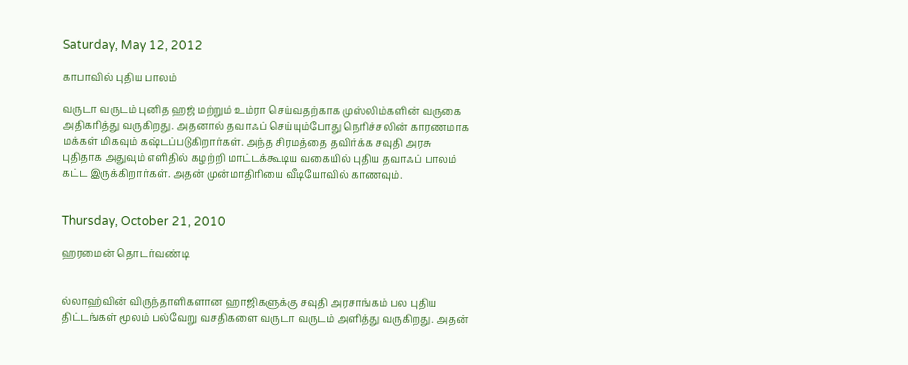Saturday, May 12, 2012

காபாவில் புதிய பாலம்

வருடா வருடம் புனித ஹஜ் மற்றும் உம்ரா செய்வதற்காக முஸ்லிம்களின் வருகை அதிகரித்து வருகிறது. அதனால் தவாஃப் செய்யும்போது நெரிச்சலின் காரணமாக மக்கள் மிகவும் கஷ்டப்படுகிறார்கள். அந்த சிரமத்தை தவிர்க்க சவுதி அரசு புதிதாக அதுவும் எளிதில் கழற்றி மாட்டக்கூடிய வகையில் புதிய தவாஃப் பாலம் கட்ட இருக்கிறார்கள். அதன் முன்மாதிரியை வீடியோவில் காணவும்.


Thursday, October 21, 2010

ஹரமைன் தொடர்வண்டி


ல்லாஹ்வின் விருந்தாளிகளான ஹாஜிகளுக்கு சவுதி அரசாங்கம் பல புதிய திட்டங்கள் மூலம் பல்வேறு வசதிகளை வருடா வருடம் அளித்து வருகிறது. அதன்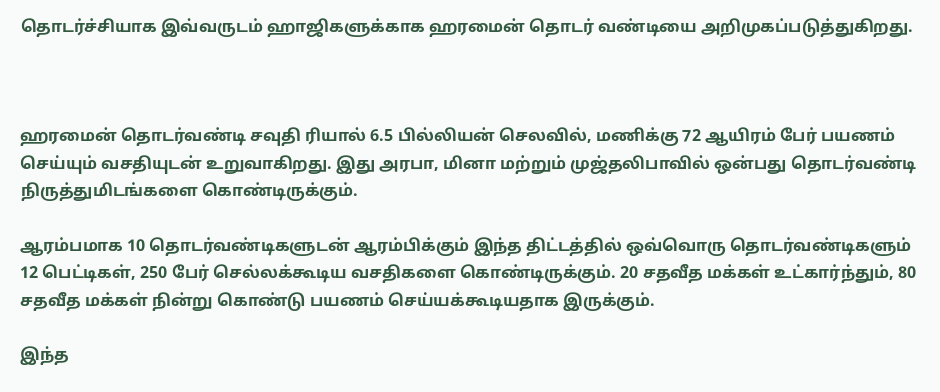தொடர்ச்சியாக இவ்வருடம் ஹாஜிகளுக்காக ஹரமைன் தொடர் வண்டியை அறிமுகப்படுத்துகிறது.



ஹரமைன் தொடர்வண்டி சவுதி ரியால் 6.5 பில்லியன் செலவில், மணிக்கு 72 ஆயிரம் பேர் பயணம் செய்யும் வசதியுடன் உறுவாகிறது. இது அரபா, மினா மற்றும் முஜ்தலிபாவில் ஒன்பது தொடர்வண்டி நிருத்துமிடங்களை கொண்டிருக்கும்.

ஆரம்பமாக 10 தொடர்வண்டிகளுடன் ஆரம்பிக்கும் இந்த திட்டத்தில் ஒவ்வொரு தொடர்வண்டிகளும் 12 பெட்டிகள், 250 பேர் செல்லக்கூடிய வசதிகளை கொண்டிருக்கும். 20 சதவீத மக்கள் உட்கார்ந்தும், 80 சதவீத மக்கள் நின்று கொண்டு பயணம் செய்யக்கூடியதாக இருக்கும்.

இந்த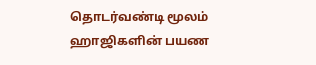தொடர்வண்டி மூலம் ஹாஜிகளின் பயண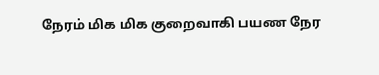நேரம் மிக மிக குறைவாகி பயண நேர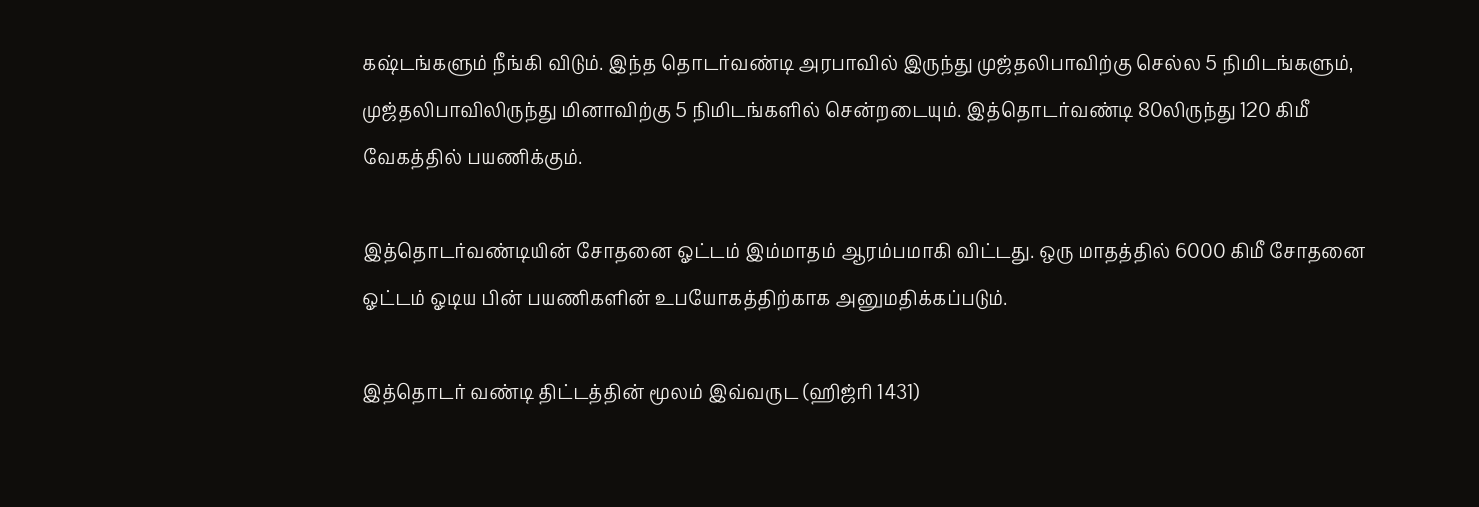கஷ்டங்களும் நீங்கி விடும். இந்த தொடர்வண்டி அரபாவில் இருந்து முஜ்தலிபாவிற்கு செல்ல 5 நிமிடங்களும், முஜ்தலிபாவிலிருந்து மினாவிற்கு 5 நிமிடங்களில் சென்றடையும். இத்தொடர்வண்டி 80லிருந்து 120 கிமீ வேகத்தில் பயணிக்கும்.

இத்தொடர்வண்டியின் சோதனை ஓட்டம் இம்மாதம் ஆரம்பமாகி விட்டது. ஒரு மாதத்தில் 6000 கிமீ சோதனை ஓட்டம் ஓடிய பின் பயணிகளின் உபயோகத்திற்காக அனுமதிக்கப்படும்.

இத்தொடர் வண்டி திட்டத்தின் மூலம் இவ்வருட (ஹிஜ்ரி 1431)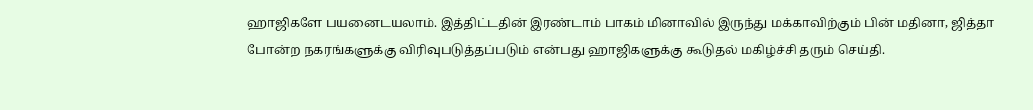ஹாஜிகளே பயனைடயலாம். இத்திட்டதின் இரண்டாம் பாகம் மினாவில் இருந்து மக்காவிற்கும் பின் மதினா, ஜித்தா போன்ற நகரங்களுக்கு விரிவுபடுத்தப்படும் என்பது ஹாஜிகளுக்கு கூடுதல் மகிழ்ச்சி தரும் செய்தி.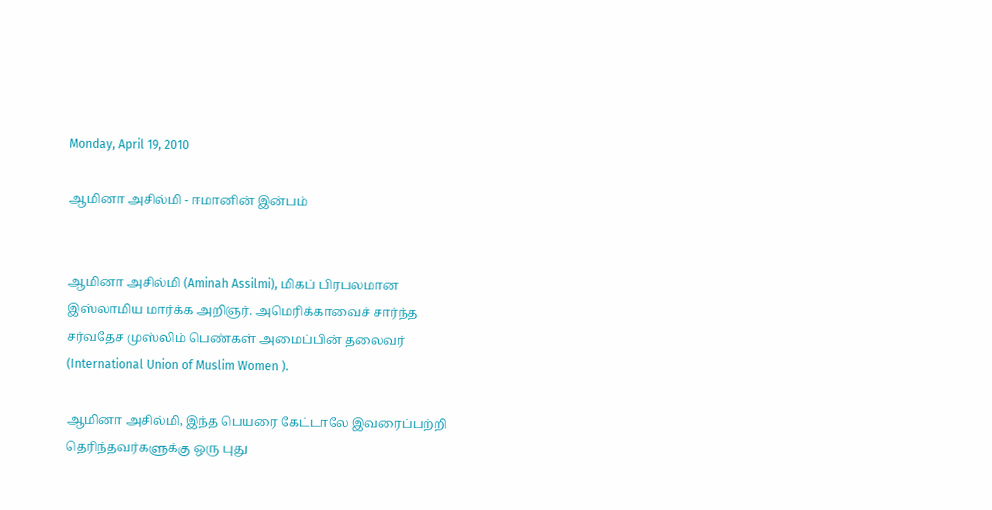Monday, April 19, 2010

ஆமினா அசில்மி - ஈமானின் இன்பம்


ஆமினா அசில்மி (Aminah Assilmi), மிகப் பிரபலமான இஸ்லாமிய மார்க்க அறிஞர். அமெரிக்காவைச் சார்ந்த சர்வதேச முஸ்லிம் பெண்கள் அமைப்பின் தலைவர் (International Union of Muslim Women ).

ஆமினா அசில்மி, இந்த பெயரை கேட்டாலே இவரைப்பற்றி தெரிந்தவர்களுக்கு ஒரு புது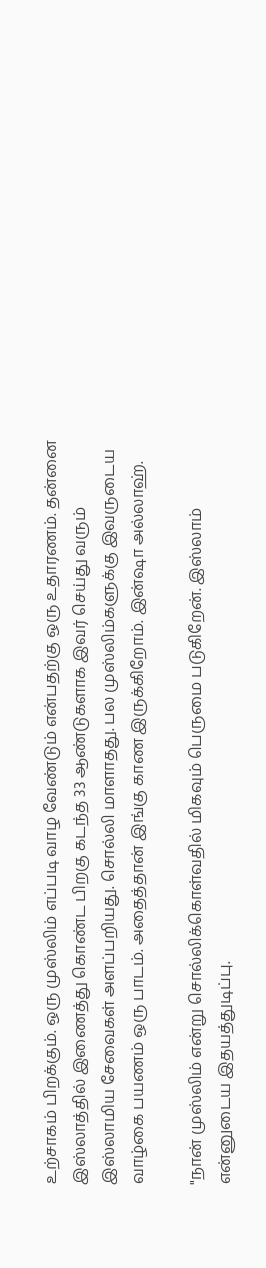உற்சாகம் பிறக்கும். ஒரு முஸ்லிம் எப்படி வாழ வேண்டும் என்பதற்கு ஒரு உதாரணம். தன்னை இஸ்லாத்தில் இணைத்து கொண்ட பிறகு கடந்த 33 ஆண்டுகளாக இவர் செய்து வரும் இஸ்லாமிய சேவைகள் அளப்பறியது. சொல்லி மாளாதது. பல முஸ்லிம்களுக்கு இவருடைய வாழ்கை பயணம் ஒரு பாடம். அதைத்தான் இங்கு காண இருக்கிறோம். இன்ஷா அல்லாஹ்.

"நான் முஸ்லிம் என்று சொல்லிக்கொள்வதில் மிகவும் பெருமை படுகிறேன். இஸ்லாம் என்னுடைய இதயத்துடிப்பு.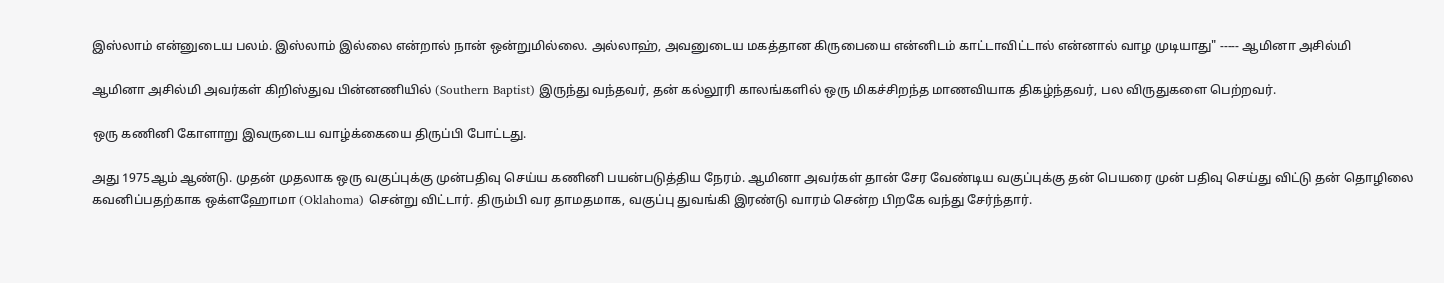இஸ்லாம் என்னுடைய பலம். இஸ்லாம் இல்லை என்றால் நான் ஒன்றுமில்லை. அல்லாஹ், அவனுடைய மகத்தான கிருபையை என்னிடம் காட்டாவிட்டால் என்னால் வாழ முடியாது" ----- ஆமினா அசில்மி

ஆமினா அசில்மி அவர்கள் கிறிஸ்துவ பின்னணியில் (Southern Baptist) இருந்து வந்தவர், தன் கல்லூரி காலங்களில் ஒரு மிகச்சிறந்த மாணவியாக திகழ்ந்தவர், பல விருதுகளை பெற்றவர்.

ஒரு கணினி கோளாறு இவருடைய வாழ்க்கையை திருப்பி போட்டது.

அது 1975ஆம் ஆண்டு. முதன் முதலாக ஒரு வகுப்புக்கு முன்பதிவு செய்ய கணினி பயன்படுத்திய நேரம். ஆமினா அவர்கள் தான் சேர வேண்டிய வகுப்புக்கு தன் பெயரை முன் பதிவு செய்து விட்டு தன் தொழிலை கவனிப்பதற்காக ஒக்ளஹோமா (Oklahoma) சென்று விட்டார். திரும்பி வர தாமதமாக, வகுப்பு துவங்கி இரண்டு வாரம் சென்ற பிறகே வந்து சேர்ந்தார்.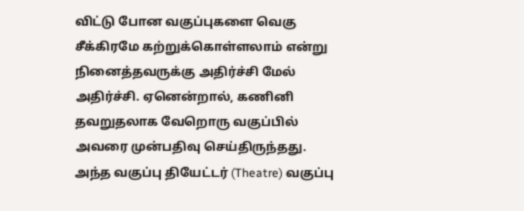விட்டு போன வகுப்புகளை வெகு சீக்கிரமே கற்றுக்கொள்ளலாம் என்று நினைத்தவருக்கு அதிர்ச்சி மேல் அதிர்ச்சி. ஏனென்றால், கணினி தவறுதலாக வேறொரு வகுப்பில் அவரை முன்பதிவு செய்திருந்தது. அந்த வகுப்பு தியேட்டர் (Theatre) வகுப்பு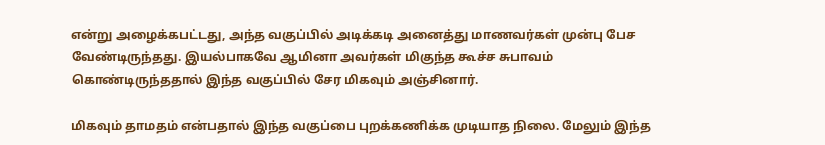என்று அழைக்கபட்டது, அந்த வகுப்பில் அடிக்கடி அனைத்து மாணவர்கள் முன்பு பேச வேண்டிருந்தது. இயல்பாகவே ஆமினா அவர்கள் மிகுந்த கூச்ச சுபாவம் கொண்டிருந்ததால் இந்த வகுப்பில் சேர மிகவும் அஞ்சினார்.

மிகவும் தாமதம் என்பதால் இந்த வகுப்பை புறக்கணிக்க முடியாத நிலை. மேலும் இந்த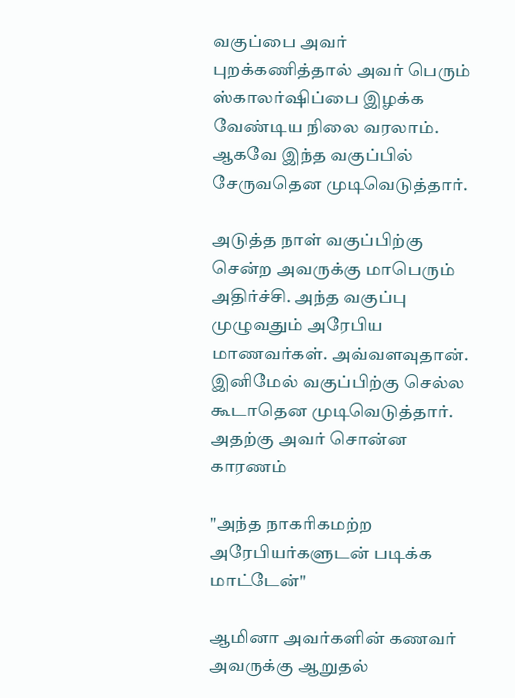வகுப்பை அவர் புறக்கணித்தால் அவர் பெரும் ஸ்காலர்ஷிப்பை இழக்க வேண்டிய நிலை வரலாம். ஆகவே இந்த வகுப்பில் சேருவதென முடிவெடுத்தார்.

அடுத்த நாள் வகுப்பிற்கு சென்ற அவருக்கு மாபெரும் அதிர்ச்சி. அந்த வகுப்பு முழுவதும் அரேபிய மாணவர்கள். அவ்வளவுதான். இனிமேல் வகுப்பிற்கு செல்ல கூடாதென முடிவெடுத்தார். அதற்கு அவர் சொன்ன காரணம்

"அந்த நாகரிகமற்ற அரேபியர்களுடன் படிக்க மாட்டேன்"

ஆமினா அவர்களின் கணவர் அவருக்கு ஆறுதல்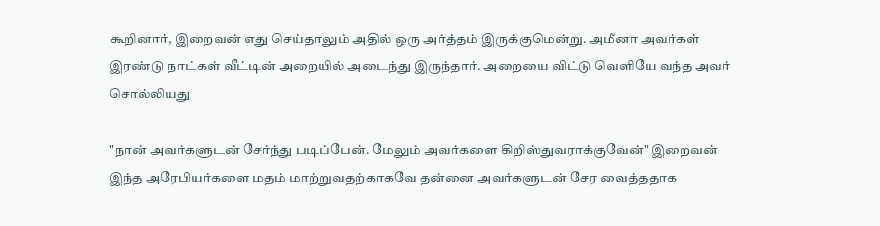கூறினார், இறைவன் எது செய்தாலும் அதில் ஒரு அர்த்தம் இருக்குமென்று. அமீனா அவர்கள் இரண்டு நாட்கள் வீட்டின் அறையில் அடைந்து இருந்தார். அறையை விட்டு வெளியே வந்த அவர் சொல்லியது

"நான் அவர்களுடன் சேர்ந்து படிப்பேன். மேலும் அவர்களை கிறிஸ்துவராக்குவேன்" இறைவன் இந்த அரேபியர்களை மதம் மாற்றுவதற்காகவே தன்னை அவர்களுடன் சேர வைத்ததாக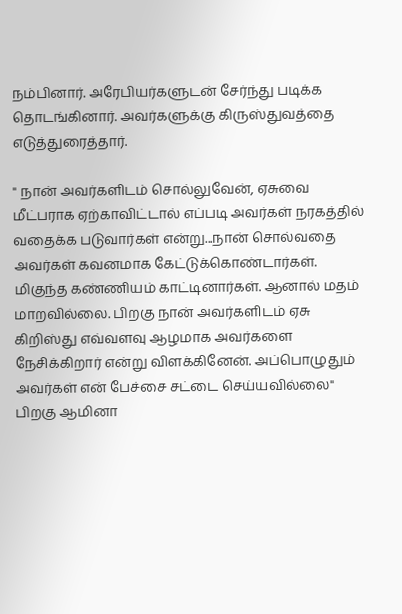நம்பினார். அரேபியர்களுடன் சேர்ந்து படிக்க தொடங்கினார். அவர்களுக்கு கிருஸ்துவத்தை எடுத்துரைத்தார்.

" நான் அவர்களிடம் சொல்லுவேன், ஏசுவை மீட்பராக ஏற்காவிட்டால் எப்படி அவர்கள் நரகத்தில் வதைக்க படுவார்கள் என்று...நான் சொல்வதை அவர்கள் கவனமாக கேட்டுக்கொண்டார்கள். மிகுந்த கண்ணியம் காட்டினார்கள். ஆனால் மதம் மாறவில்லை. பிறகு நான் அவர்களிடம் ஏசு கிறிஸ்து எவ்வளவு ஆழமாக அவர்களை நேசிக்கிறார் என்று விளக்கினேன். அப்பொழுதும் அவர்கள் என் பேச்சை சட்டை செய்யவில்லை" பிறகு ஆமினா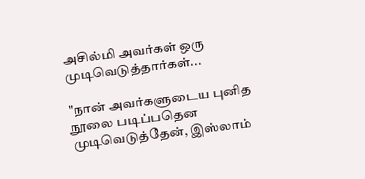அசில்மி அவர்கள் ஒரு முடிவெடுத்தார்கள்...

"நான் அவர்களுடைய புனித நூலை படிப்பதென முடிவெடுத்தேன், இஸ்லாம்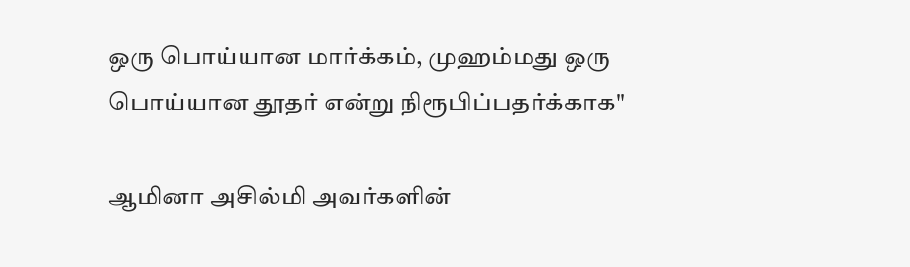ஒரு பொய்யான மார்க்கம், முஹம்மது ஒரு பொய்யான தூதர் என்று நிரூபிப்பதர்க்காக"

ஆமினா அசில்மி அவர்களின்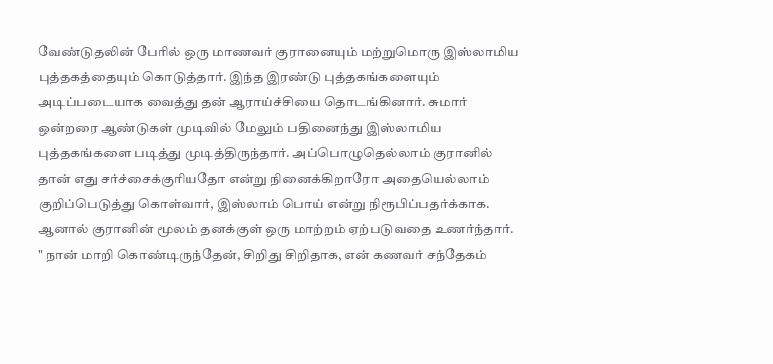வேண்டுதலின் பேரில் ஒரு மாணவர் குரானையும் மற்றுமொரு இஸ்லாமிய புத்தகத்தையும் கொடுத்தார். இந்த இரண்டு புத்தகங்களையும் அடிப்படையாக வைத்து தன் ஆராய்ச்சியை தொடங்கினார். சுமார் ஒன்றரை ஆண்டுகள் முடிவில் மேலும் பதினைந்து இஸ்லாமிய புத்தகங்களை படித்து முடித்திருந்தார். அப்பொழுதெல்லாம் குரானில் தான் எது சர்ச்சைக்குரியதோ என்று நினைக்கிறாரோ அதையெல்லாம் குறிப்பெடுத்து கொள்வார், இஸ்லாம் பொய் என்று நிரூபிப்பதர்க்காக. ஆனால் குரானின் மூலம் தனக்குள் ஒரு மாற்றம் ஏற்படுவதை உணர்ந்தார்.
" நான் மாறி கொண்டிருந்தேன், சிறிது சிறிதாக, என் கணவர் சந்தேகம்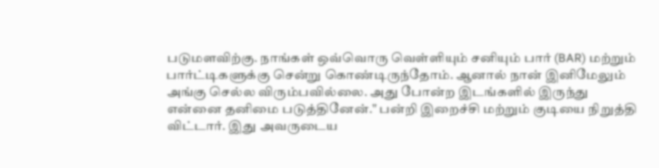படுமளவிற்கு. நாங்கள் ஒவ்வொரு வெள்ளியும் சனியும் பார் (BAR) மற்றும் பார்ட்டிகளுக்கு சென்று கொண்டிருந்தோம். ஆனால் நான் இனிமேலும் அங்கு செல்ல விரும்பவில்லை. அது போன்ற இடங்களில் இருந்து என்னை தனிமை படுத்தினேன்." பன்றி இறைச்சி மற்றும் குடியை நிறுத்தி விட்டார். இது அவருடைய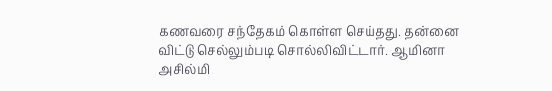கணவரை சந்தேகம் கொள்ள செய்தது. தன்னை விட்டு செல்லும்படி சொல்லிவிட்டார். ஆமினா அசில்மி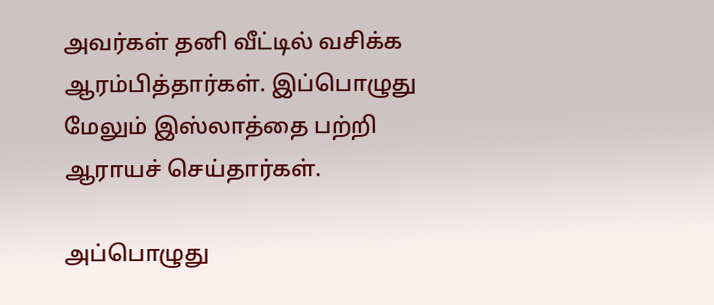அவர்கள் தனி வீட்டில் வசிக்க ஆரம்பித்தார்கள். இப்பொழுது மேலும் இஸ்லாத்தை பற்றி ஆராயச் செய்தார்கள்.

அப்பொழுது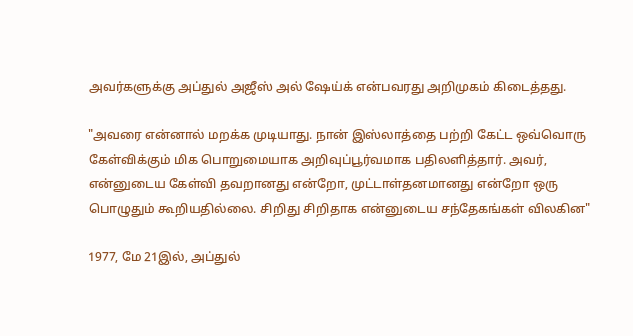அவர்களுக்கு அப்துல் அஜீஸ் அல் ஷேய்க் என்பவரது அறிமுகம் கிடைத்தது.

"அவரை என்னால் மறக்க முடியாது. நான் இஸ்லாத்தை பற்றி கேட்ட ஒவ்வொரு கேள்விக்கும் மிக பொறுமையாக அறிவுப்பூர்வமாக பதிலளித்தார். அவர், என்னுடைய கேள்வி தவறானது என்றோ, முட்டாள்தனமானது என்றோ ஒரு பொழுதும் கூறியதில்லை. சிறிது சிறிதாக என்னுடைய சந்தேகங்கள் விலகின"

1977, மே 21இல், அப்துல்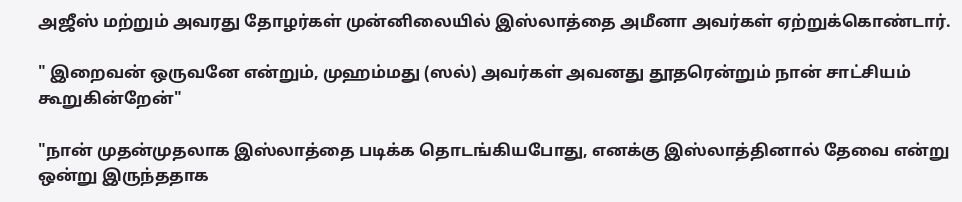அஜீஸ் மற்றும் அவரது தோழர்கள் முன்னிலையில் இஸ்லாத்தை அமீனா அவர்கள் ஏற்றுக்கொண்டார்.

" இறைவன் ஒருவனே என்றும், முஹம்மது (ஸல்) அவர்கள் அவனது தூதரென்றும் நான் சாட்சியம் கூறுகின்றேன்"

"நான் முதன்முதலாக இஸ்லாத்தை படிக்க தொடங்கியபோது, எனக்கு இஸ்லாத்தினால் தேவை என்று ஒன்று இருந்ததாக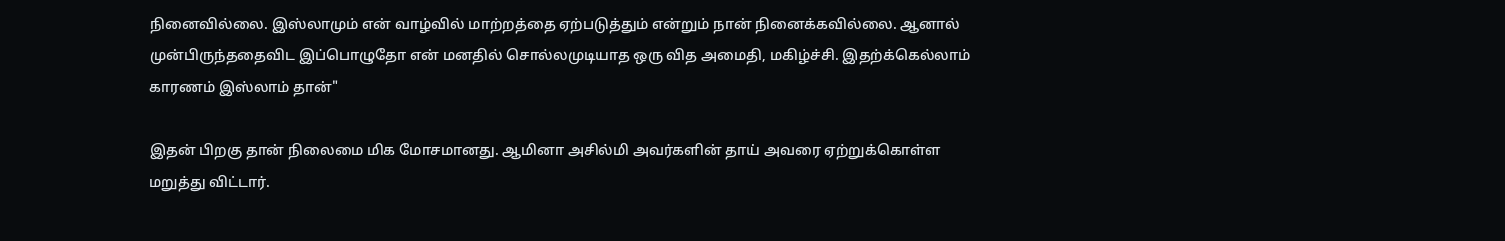நினைவில்லை. இஸ்லாமும் என் வாழ்வில் மாற்றத்தை ஏற்படுத்தும் என்றும் நான் நினைக்கவில்லை. ஆனால் முன்பிருந்ததைவிட இப்பொழுதோ என் மனதில் சொல்லமுடியாத ஒரு வித அமைதி, மகிழ்ச்சி. இதற்க்கெல்லாம் காரணம் இஸ்லாம் தான்"

இதன் பிறகு தான் நிலைமை மிக மோசமானது. ஆமினா அசில்மி அவர்களின் தாய் அவரை ஏற்றுக்கொள்ள மறுத்து விட்டார்.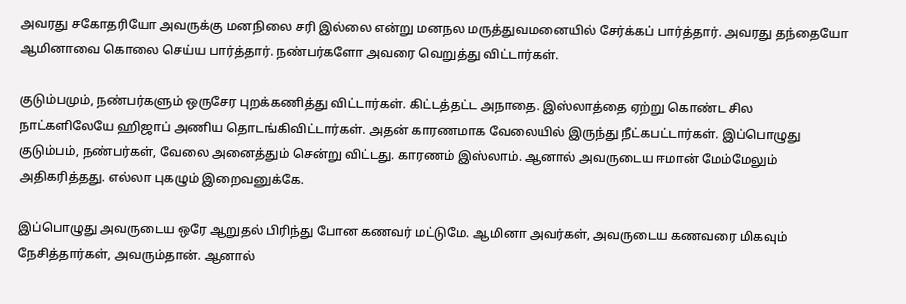அவரது சகோதரியோ அவருக்கு மனநிலை சரி இல்லை என்று மனநல மருத்துவமனையில் சேர்க்கப் பார்த்தார். அவரது தந்தையோ ஆமினாவை கொலை செய்ய பார்த்தார். நண்பர்களோ அவரை வெறுத்து விட்டார்கள்.

குடும்பமும், நண்பர்களும் ஒருசேர புறக்கணித்து விட்டார்கள். கிட்டத்தட்ட அநாதை. இஸ்லாத்தை ஏற்று கொண்ட சில நாட்களிலேயே ஹிஜாப் அணிய தொடங்கிவிட்டார்கள். அதன் காரணமாக வேலையில் இருந்து நீட்கபட்டார்கள். இப்பொழுது குடும்பம், நண்பர்கள், வேலை அனைத்தும் சென்று விட்டது. காரணம் இஸ்லாம். ஆனால் அவருடைய ஈமான் மேம்மேலும் அதிகரித்தது. எல்லா புகழும் இறைவனுக்கே.

இப்பொழுது அவருடைய ஒரே ஆறுதல் பிரிந்து போன கணவர் மட்டுமே. ஆமினா அவர்கள், அவருடைய கணவரை மிகவும் நேசித்தார்கள், அவரும்தான். ஆனால்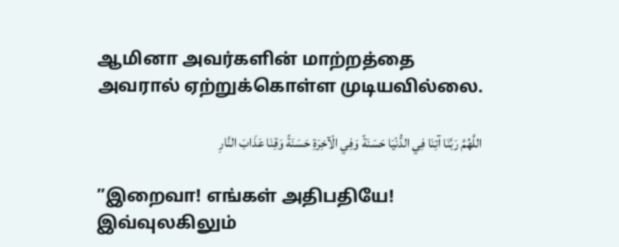ஆமினா அவர்களின் மாற்றத்தை அவரால் ஏற்றுக்கொள்ள முடியவில்லை.

اللَّهُمَّ رَبَّنَا آتِنَا فِي الدُّنْيَا حَسَنَةً وَفِي الْآخِرَةِ حَسَنَةً وَقِنَا عَذَابَ النَّارِ

”இறைவா! எங்கள் அதிபதியே! இவ்வுலகிலும்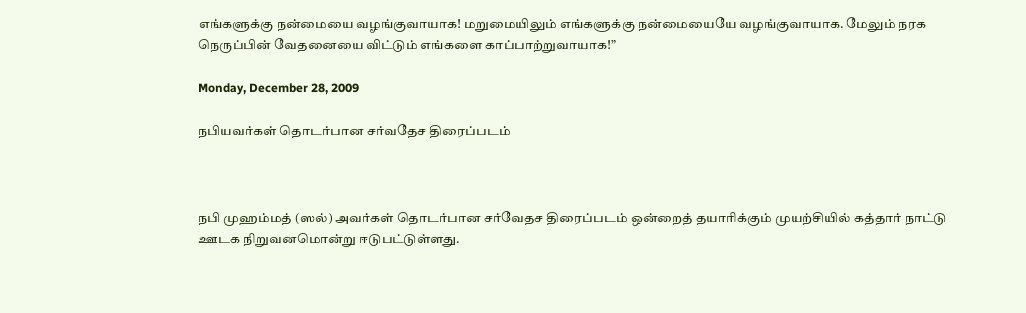எங்களுக்கு நன்மையை வழங்குவாயாக! மறுமையிலும் எங்களுக்கு நன்மையையே வழங்குவாயாக. மேலும் நரக நெருப்பின் வேதனையை விட்டும் எங்களை காப்பாற்றுவாயாக!”

Monday, December 28, 2009

நபியவர்கள் தொடர்பான சர்வதேச திரைப்படம்



நபி முஹம்மத் (ஸல்) அவர்கள் தொடர்பான சர்வேதச திரைப்படம் ஒன்றைத் தயாரிக்கும் முயற்சியில் கத்தார் நாட்டு ஊடக நிறுவனமொன்று ஈடுபட்டுள்ளது.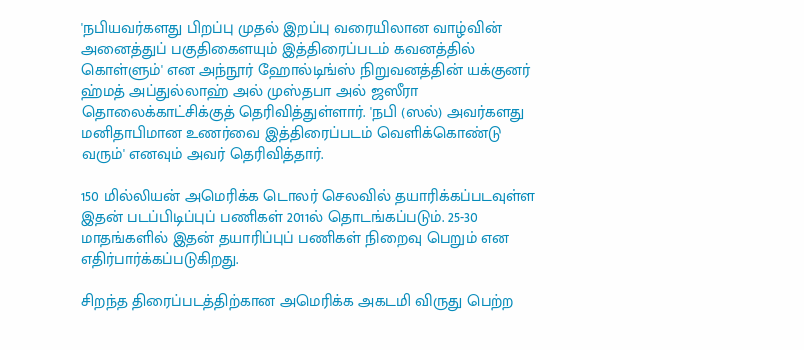'நபியவர்களது பிறப்பு முதல் இறப்பு வரையிலான வாழ்வின் அனைத்துப் பகுதிகைளயும் இத்திரைப்படம் கவனத்தில் கொள்ளும்' என அந்நூர் ஹோல்டிங்ஸ் நிறுவனத்தின் யக்குனர் ஹ்மத் அப்துல்லாஹ் அல் முஸ்தபா அல் ஜஸீரா தொலைக்காட்சிக்குத் தெரிவித்துள்ளார். 'நபி (ஸல்) அவர்களது மனிதாபிமான உணர்வை இத்திரைப்படம் வெளிக்கொண்டு வரும்' எனவும் அவர் தெரிவித்தார்.

150 மில்லியன் அமெரிக்க டொலர் செலவில் தயாரிக்கப்படவுள்ள இதன் படப்பிடிப்புப் பணிகள் 2011ல் தொடங்கப்படும். 25-30 மாதங்களில் இதன் தயாரிப்புப் பணிகள் நிறைவு பெறும் என எதிர்பார்க்கப்படுகிறது.

சிறந்த திரைப்படத்திற்கான அமெரிக்க அகடமி விருது பெற்ற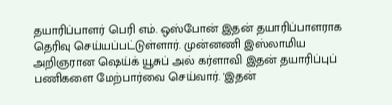தயாரிப்பாளர் பெரி எம். ஒஸ்போன் இதன் தயாரிப்பாளராக தெரிவு செய்யப்பட்டுள்ளார். முன்னணி இஸ்லாமிய அறிஞரான ஷெய்க் யூசுப் அல் கர்ளாவி இதன் தயாரிப்புப் பணிகளை மேற்பார்வை செய்வார். 'இதன்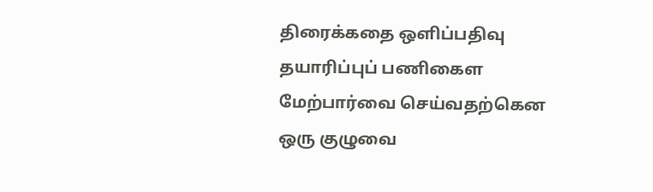திரைக்கதை ஒளிப்பதிவு தயாரிப்புப் பணிகைள மேற்பார்வை செய்வதற்கென ஒரு குழுவை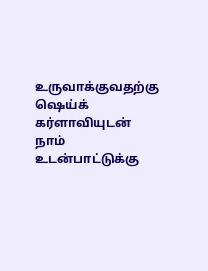உருவாக்குவதற்கு ஷெய்க் கர்ளாவியுடன் நாம் உடன்பாட்டுக்கு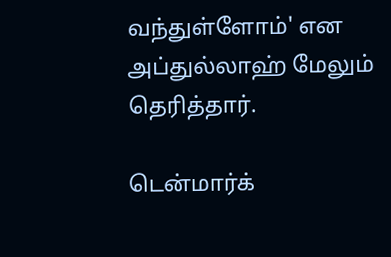வந்துள்ளோம்' என அப்துல்லாஹ் மேலும் தெரித்தார்.

டென்மார்க்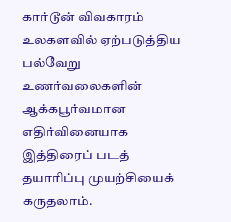கார்டூன் விவகாரம் உலகளவில் ஏற்படுத்திய பல்வேறு உணர்வலைகளின் ஆக்கபூர்வமான எதிர்வினையாக இத்திரைப் படத் தயாரிப்பு முயற்சியைக் கருதலாம்.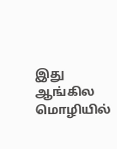இது ஆங்கில மொழியில்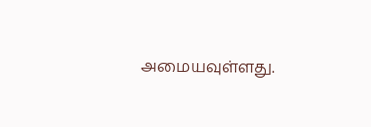அமையவுள்ளது.